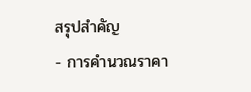สรุปสำคัญ
- การคำนวณราคา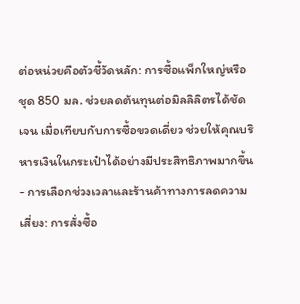ต่อหน่วยคือตัวชี้วัดหลัก: การซื้อแพ็กใหญ่หรือชุด 850 มล. ช่วยลดต้นทุนต่อมิลลิลิตรได้ชัดเจน เมื่อเทียบกับการซื้อขวดเดี่ยว ช่วยให้คุณบริหารเงินในกระเป๋าได้อย่างมีประสิทธิภาพมากขึ้น
- การเลือกช่วงเวลาและร้านค้าทางการลดความเสี่ยง: การสั่งซื้อ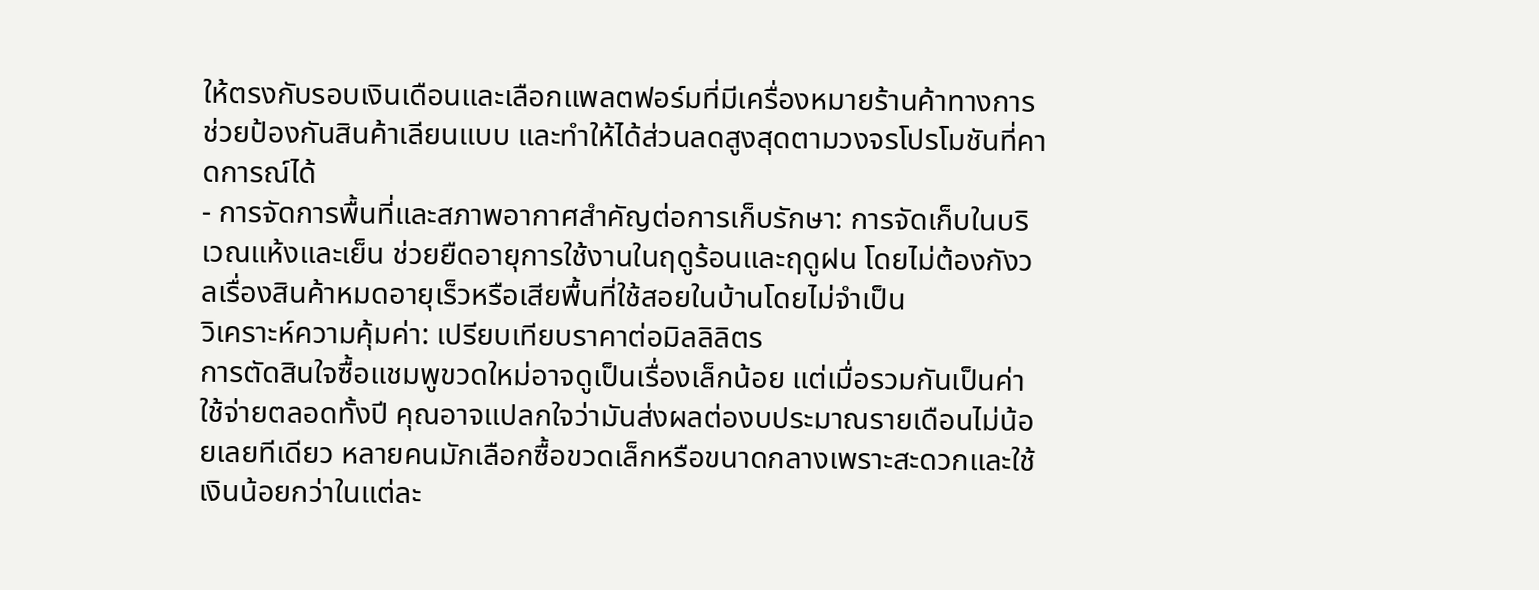ให้ตรงกับรอบเงินเดือนและเลือกแพลตฟอร์มที่มีเครื่องหมายร้านค้าทางการ ช่วยป้องกันสินค้าเลียนแบบ และทำให้ได้ส่วนลดสูงสุดตามวงจรโปรโมชันที่คาดการณ์ได้
- การจัดการพื้นที่และสภาพอากาศสำคัญต่อการเก็บรักษา: การจัดเก็บในบริเวณแห้งและเย็น ช่วยยืดอายุการใช้งานในฤดูร้อนและฤดูฝน โดยไม่ต้องกังวลเรื่องสินค้าหมดอายุเร็วหรือเสียพื้นที่ใช้สอยในบ้านโดยไม่จำเป็น
วิเคราะห์ความคุ้มค่า: เปรียบเทียบราคาต่อมิลลิลิตร
การตัดสินใจซื้อแชมพูขวดใหม่อาจดูเป็นเรื่องเล็กน้อย แต่เมื่อรวมกันเป็นค่าใช้จ่ายตลอดทั้งปี คุณอาจแปลกใจว่ามันส่งผลต่องบประมาณรายเดือนไม่น้อยเลยทีเดียว หลายคนมักเลือกซื้อขวดเล็กหรือขนาดกลางเพราะสะดวกและใช้เงินน้อยกว่าในแต่ละ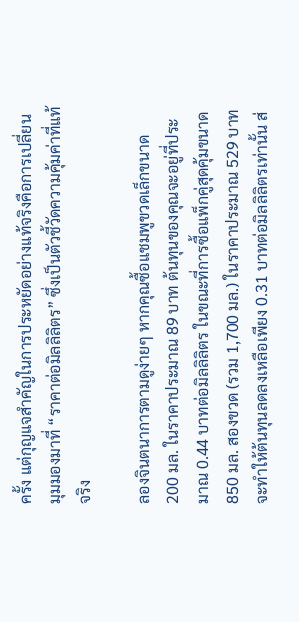ครั้ง แต่กุญแจสำคัญในการประหยัดอย่างแท้จริงคือการเปลี่ยนมุมมองมาที่ “ราคาต่อมิลลิลิตร” ซึ่งเป็นตัวชี้วัดความคุ้มค่าที่แท้จริง

ลองจินตนาการตามดูง่ายๆ หากคุณซื้อแชมพูขวดเล็กขนาด 200 มล. ในราคาประมาณ 89 บาท ต้นทุนของคุณจะอยู่ที่ประมาณ 0.44 บาทต่อมิลลิลิตร ในขณะที่การซื้อแพ็กคู่สุดคุ้มขนาด 850 มล. สองขวด (รวม 1,700 มล.) ในราคาประมาณ 529 บาท จะทำให้ต้นทุนลดลงเหลือเพียง 0.31 บาทต่อมิลลิลิตรเท่านั้น ส่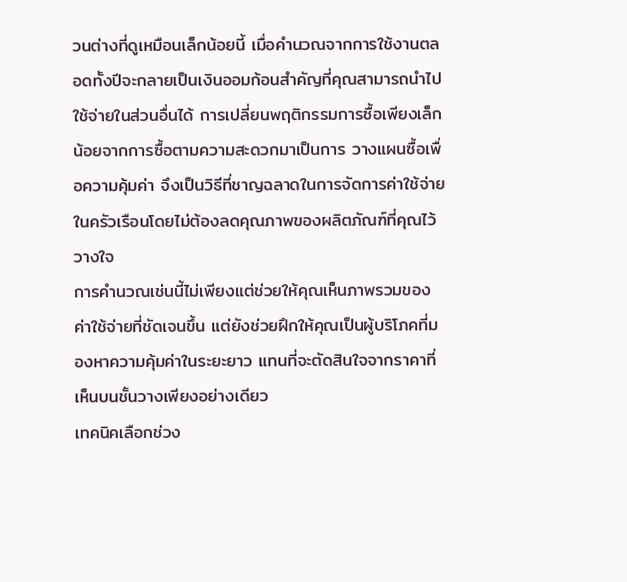วนต่างที่ดูเหมือนเล็กน้อยนี้ เมื่อคำนวณจากการใช้งานตลอดทั้งปีจะกลายเป็นเงินออมก้อนสำคัญที่คุณสามารถนำไปใช้จ่ายในส่วนอื่นได้ การเปลี่ยนพฤติกรรมการซื้อเพียงเล็กน้อยจากการซื้อตามความสะดวกมาเป็นการ วางแผนซื้อเพื่อความคุ้มค่า จึงเป็นวิธีที่ชาญฉลาดในการจัดการค่าใช้จ่ายในครัวเรือนโดยไม่ต้องลดคุณภาพของผลิตภัณฑ์ที่คุณไว้วางใจ
การคำนวณเช่นนี้ไม่เพียงแต่ช่วยให้คุณเห็นภาพรวมของค่าใช้จ่ายที่ชัดเจนขึ้น แต่ยังช่วยฝึกให้คุณเป็นผู้บริโภคที่มองหาความคุ้มค่าในระยะยาว แทนที่จะตัดสินใจจากราคาที่เห็นบนชั้นวางเพียงอย่างเดียว
เทคนิคเลือกช่วง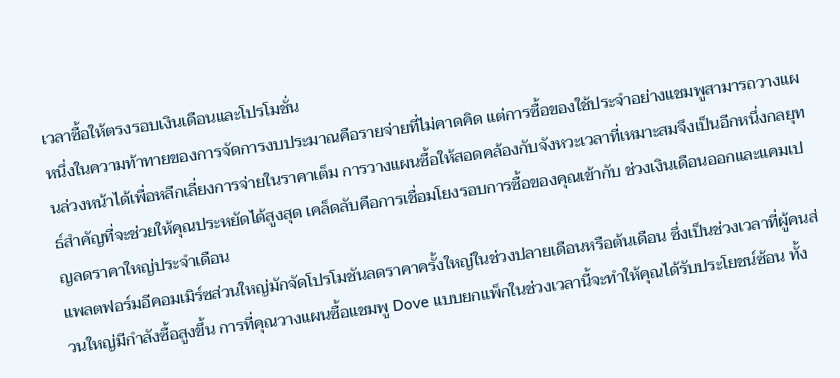เวลาซื้อให้ตรงรอบเงินเดือนและโปรโมชั่น
หนึ่งในความท้าทายของการจัดการงบประมาณคือรายจ่ายที่ไม่คาดคิด แต่การซื้อของใช้ประจำอย่างแชมพูสามารถวางแผนล่วงหน้าได้เพื่อหลีกเลี่ยงการจ่ายในราคาเต็ม การวางแผนซื้อให้สอดคล้องกับจังหวะเวลาที่เหมาะสมจึงเป็นอีกหนึ่งกลยุทธ์สำคัญที่จะช่วยให้คุณประหยัดได้สูงสุด เคล็ดลับคือการเชื่อมโยงรอบการซื้อของคุณเข้ากับ ช่วงเงินเดือนออกและแคมเปญลดราคาใหญ่ประจำเดือน
แพลตฟอร์มอีคอมเมิร์ซส่วนใหญ่มักจัดโปรโมชันลดราคาครั้งใหญ่ในช่วงปลายเดือนหรือต้นเดือน ซึ่งเป็นช่วงเวลาที่ผู้คนส่วนใหญ่มีกำลังซื้อสูงขึ้น การที่คุณวางแผนซื้อแชมพู Dove แบบยกแพ็กในช่วงเวลานี้จะทำให้คุณได้รับประโยชน์ซ้อน ทั้ง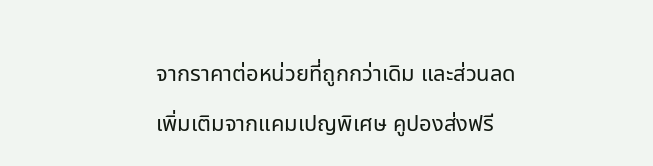จากราคาต่อหน่วยที่ถูกกว่าเดิม และส่วนลดเพิ่มเติมจากแคมเปญพิเศษ คูปองส่งฟรี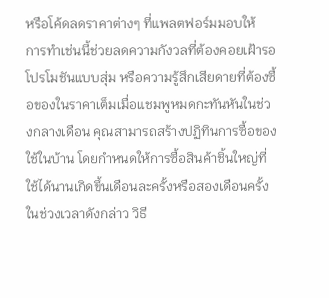หรือโค้ดลดราคาต่างๆ ที่แพลตฟอร์มมอบให้
การทำเช่นนี้ช่วยลดความกังวลที่ต้องคอยเฝ้ารอโปรโมชันแบบสุ่ม หรือความรู้สึกเสียดายที่ต้องซื้อของในราคาเต็มเมื่อแชมพูหมดกะทันหันในช่วงกลางเดือน คุณสามารถสร้างปฏิทินการซื้อของใช้ในบ้าน โดยกำหนดให้การซื้อสินค้าชิ้นใหญ่ที่ใช้ได้นานเกิดขึ้นเดือนละครั้งหรือสองเดือนครั้งในช่วงเวลาดังกล่าว วิธี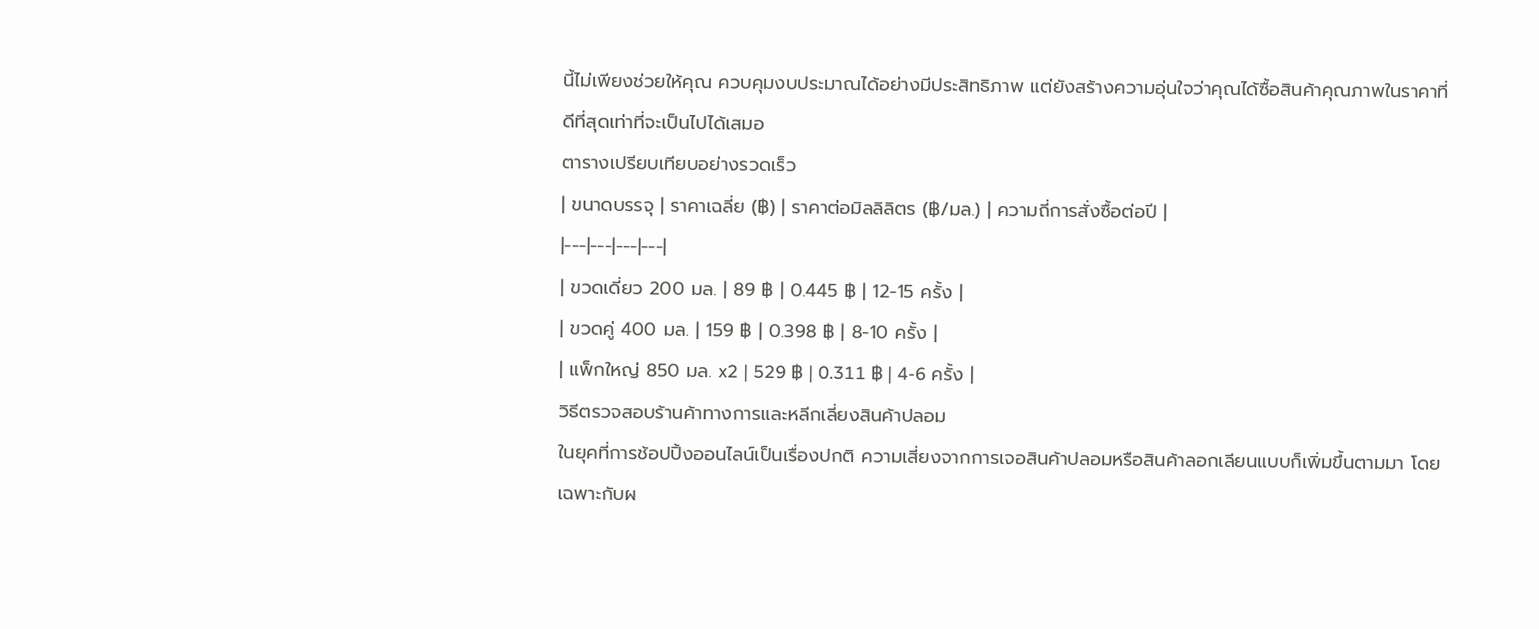นี้ไม่เพียงช่วยให้คุณ ควบคุมงบประมาณได้อย่างมีประสิทธิภาพ แต่ยังสร้างความอุ่นใจว่าคุณได้ซื้อสินค้าคุณภาพในราคาที่ดีที่สุดเท่าที่จะเป็นไปได้เสมอ
ตารางเปรียบเทียบอย่างรวดเร็ว
| ขนาดบรรจุ | ราคาเฉลี่ย (฿) | ราคาต่อมิลลิลิตร (฿/มล.) | ความถี่การสั่งซื้อต่อปี |
|---|---|---|---|
| ขวดเดี่ยว 200 มล. | 89 ฿ | 0.445 ฿ | 12-15 ครั้ง |
| ขวดคู่ 400 มล. | 159 ฿ | 0.398 ฿ | 8-10 ครั้ง |
| แพ็กใหญ่ 850 มล. x2 | 529 ฿ | 0.311 ฿ | 4-6 ครั้ง |
วิธีตรวจสอบร้านค้าทางการและหลีกเลี่ยงสินค้าปลอม
ในยุคที่การช้อปปิ้งออนไลน์เป็นเรื่องปกติ ความเสี่ยงจากการเจอสินค้าปลอมหรือสินค้าลอกเลียนแบบก็เพิ่มขึ้นตามมา โดยเฉพาะกับผ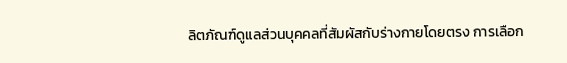ลิตภัณฑ์ดูแลส่วนบุคคลที่สัมผัสกับร่างกายโดยตรง การเลือก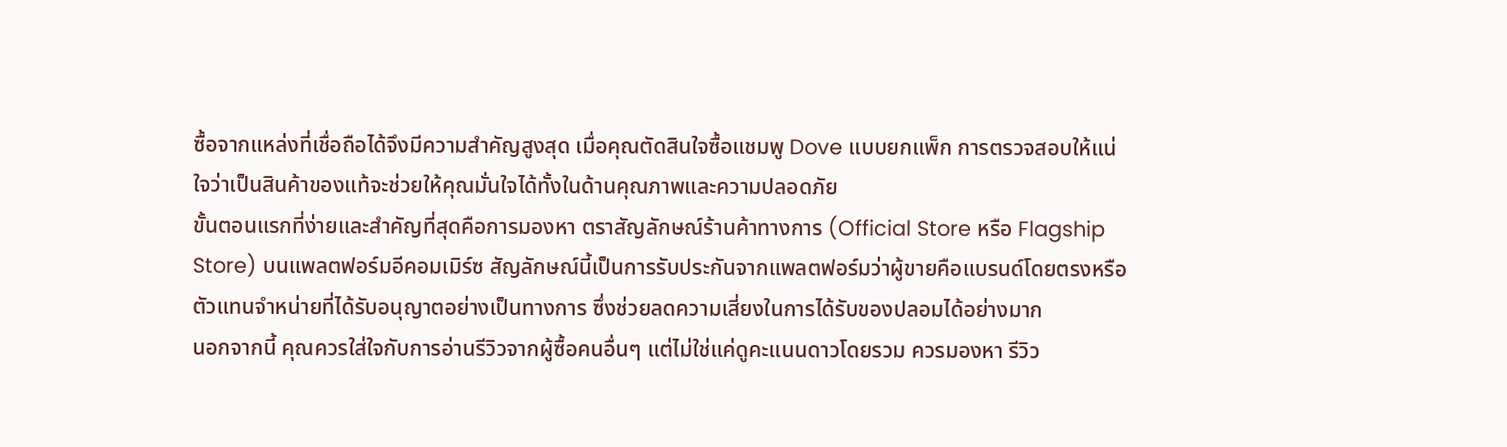ซื้อจากแหล่งที่เชื่อถือได้จึงมีความสำคัญสูงสุด เมื่อคุณตัดสินใจซื้อแชมพู Dove แบบยกแพ็ก การตรวจสอบให้แน่ใจว่าเป็นสินค้าของแท้จะช่วยให้คุณมั่นใจได้ทั้งในด้านคุณภาพและความปลอดภัย
ขั้นตอนแรกที่ง่ายและสำคัญที่สุดคือการมองหา ตราสัญลักษณ์ร้านค้าทางการ (Official Store หรือ Flagship Store) บนแพลตฟอร์มอีคอมเมิร์ซ สัญลักษณ์นี้เป็นการรับประกันจากแพลตฟอร์มว่าผู้ขายคือแบรนด์โดยตรงหรือตัวแทนจำหน่ายที่ได้รับอนุญาตอย่างเป็นทางการ ซึ่งช่วยลดความเสี่ยงในการได้รับของปลอมได้อย่างมาก
นอกจากนี้ คุณควรใส่ใจกับการอ่านรีวิวจากผู้ซื้อคนอื่นๆ แต่ไม่ใช่แค่ดูคะแนนดาวโดยรวม ควรมองหา รีวิว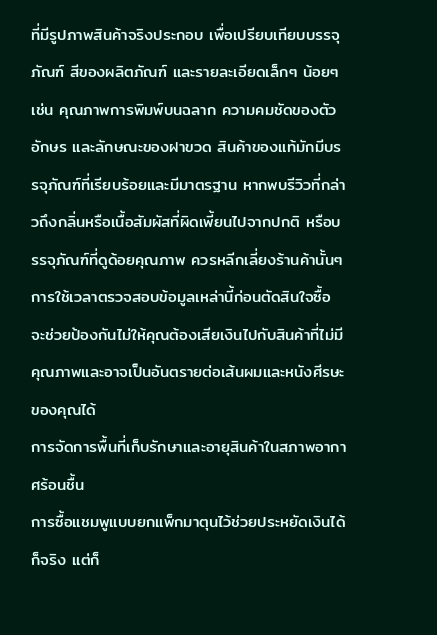ที่มีรูปภาพสินค้าจริงประกอบ เพื่อเปรียบเทียบบรรจุภัณฑ์ สีของผลิตภัณฑ์ และรายละเอียดเล็กๆ น้อยๆ เช่น คุณภาพการพิมพ์บนฉลาก ความคมชัดของตัวอักษร และลักษณะของฝาขวด สินค้าของแท้มักมีบรรจุภัณฑ์ที่เรียบร้อยและมีมาตรฐาน หากพบรีวิวที่กล่าวถึงกลิ่นหรือเนื้อสัมผัสที่ผิดเพี้ยนไปจากปกติ หรือบรรจุภัณฑ์ที่ดูด้อยคุณภาพ ควรหลีกเลี่ยงร้านค้านั้นๆ การใช้เวลาตรวจสอบข้อมูลเหล่านี้ก่อนตัดสินใจซื้อ จะช่วยป้องกันไม่ให้คุณต้องเสียเงินไปกับสินค้าที่ไม่มีคุณภาพและอาจเป็นอันตรายต่อเส้นผมและหนังศีรษะของคุณได้
การจัดการพื้นที่เก็บรักษาและอายุสินค้าในสภาพอากาศร้อนชื้น
การซื้อแชมพูแบบยกแพ็กมาตุนไว้ช่วยประหยัดเงินได้ก็จริง แต่ก็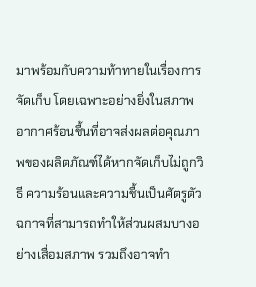มาพร้อมกับความท้าทายในเรื่องการจัดเก็บ โดยเฉพาะอย่างยิ่งในสภาพอากาศร้อนชื้นที่อาจส่งผลต่อคุณภาพของผลิตภัณฑ์ได้หากจัดเก็บไม่ถูกวิธี ความร้อนและความชื้นเป็นศัตรูตัวฉกาจที่สามารถทำให้ส่วนผสมบางอย่างเสื่อมสภาพ รวมถึงอาจทำ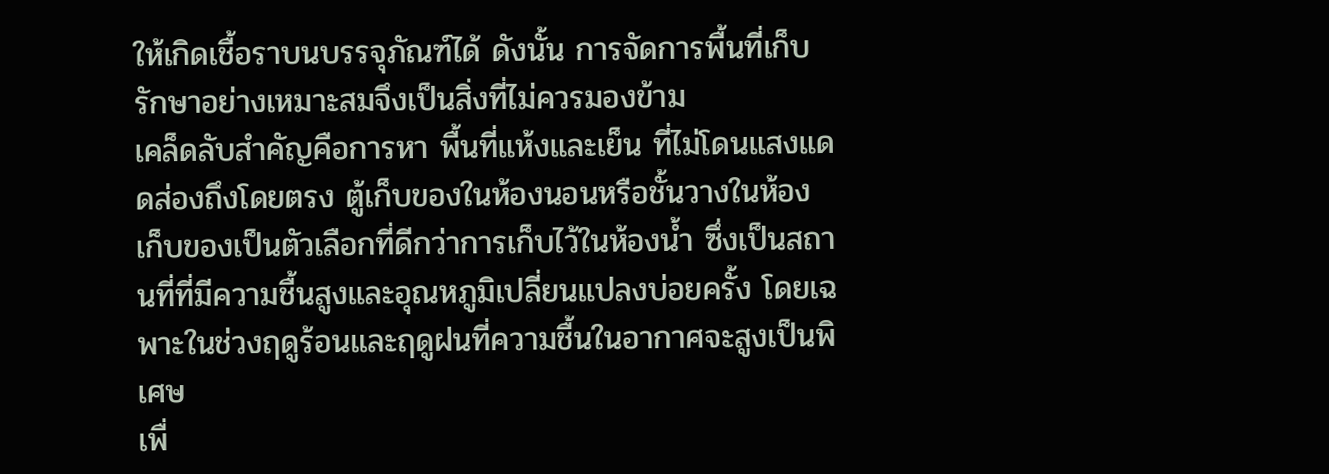ให้เกิดเชื้อราบนบรรจุภัณฑ์ได้ ดังนั้น การจัดการพื้นที่เก็บรักษาอย่างเหมาะสมจึงเป็นสิ่งที่ไม่ควรมองข้าม
เคล็ดลับสำคัญคือการหา พื้นที่แห้งและเย็น ที่ไม่โดนแสงแดดส่องถึงโดยตรง ตู้เก็บของในห้องนอนหรือชั้นวางในห้องเก็บของเป็นตัวเลือกที่ดีกว่าการเก็บไว้ในห้องน้ำ ซึ่งเป็นสถานที่ที่มีความชื้นสูงและอุณหภูมิเปลี่ยนแปลงบ่อยครั้ง โดยเฉพาะในช่วงฤดูร้อนและฤดูฝนที่ความชื้นในอากาศจะสูงเป็นพิเศษ
เพื่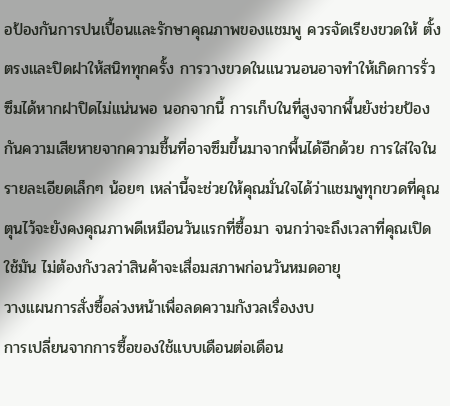อป้องกันการปนเปื้อนและรักษาคุณภาพของแชมพู ควรจัดเรียงขวดให้ ตั้งตรงและปิดฝาให้สนิททุกครั้ง การวางขวดในแนวนอนอาจทำให้เกิดการรั่วซึมได้หากฝาปิดไม่แน่นพอ นอกจากนี้ การเก็บในที่สูงจากพื้นยังช่วยป้องกันความเสียหายจากความชื้นที่อาจซึมขึ้นมาจากพื้นได้อีกด้วย การใส่ใจในรายละเอียดเล็กๆ น้อยๆ เหล่านี้จะช่วยให้คุณมั่นใจได้ว่าแชมพูทุกขวดที่คุณตุนไว้จะยังคงคุณภาพดีเหมือนวันแรกที่ซื้อมา จนกว่าจะถึงเวลาที่คุณเปิดใช้มัน ไม่ต้องกังวลว่าสินค้าจะเสื่อมสภาพก่อนวันหมดอายุ
วางแผนการสั่งซื้อล่วงหน้าเพื่อลดความกังวลเรื่องงบ
การเปลี่ยนจากการซื้อของใช้แบบเดือนต่อเดือน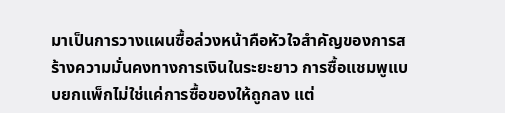มาเป็นการวางแผนซื้อล่วงหน้าคือหัวใจสำคัญของการสร้างความมั่นคงทางการเงินในระยะยาว การซื้อแชมพูแบบยกแพ็กไม่ใช่แค่การซื้อของให้ถูกลง แต่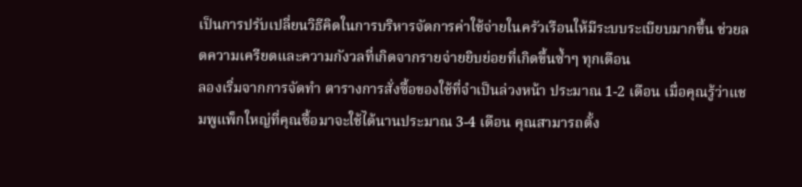เป็นการปรับเปลี่ยนวิธีคิดในการบริหารจัดการค่าใช้จ่ายในครัวเรือนให้มีระบบระเบียบมากขึ้น ช่วยลดความเครียดและความกังวลที่เกิดจากรายจ่ายยิบย่อยที่เกิดขึ้นซ้ำๆ ทุกเดือน
ลองเริ่มจากการจัดทำ ตารางการสั่งซื้อของใช้ที่จำเป็นล่วงหน้า ประมาณ 1-2 เดือน เมื่อคุณรู้ว่าแชมพูแพ็กใหญ่ที่คุณซื้อมาจะใช้ได้นานประมาณ 3-4 เดือน คุณสามารถตั้ง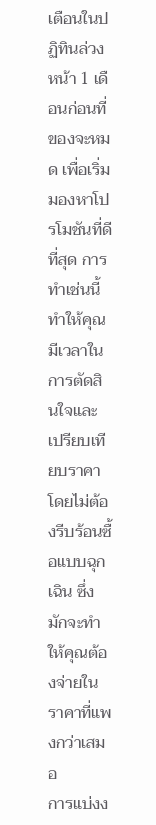เตือนในปฏิทินล่วงหน้า 1 เดือนก่อนที่ของจะหมด เพื่อเริ่มมองหาโปรโมชันที่ดีที่สุด การทำเช่นนี้ทำให้คุณมีเวลาในการตัดสินใจและเปรียบเทียบราคาโดยไม่ต้องรีบร้อนซื้อแบบฉุกเฉิน ซึ่งมักจะทำให้คุณต้องจ่ายในราคาที่แพงกว่าเสมอ
การแบ่งง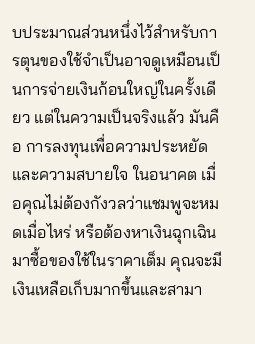บประมาณส่วนหนึ่งไว้สำหรับการตุนของใช้จำเป็นอาจดูเหมือนเป็นการจ่ายเงินก้อนใหญ่ในครั้งเดียว แต่ในความเป็นจริงแล้ว มันคือ การลงทุนเพื่อความประหยัดและความสบายใจ ในอนาคต เมื่อคุณไม่ต้องกังวลว่าแชมพูจะหมดเมื่อไหร่ หรือต้องหาเงินฉุกเฉินมาซื้อของใช้ในราคาเต็ม คุณจะมีเงินเหลือเก็บมากขึ้นและสามา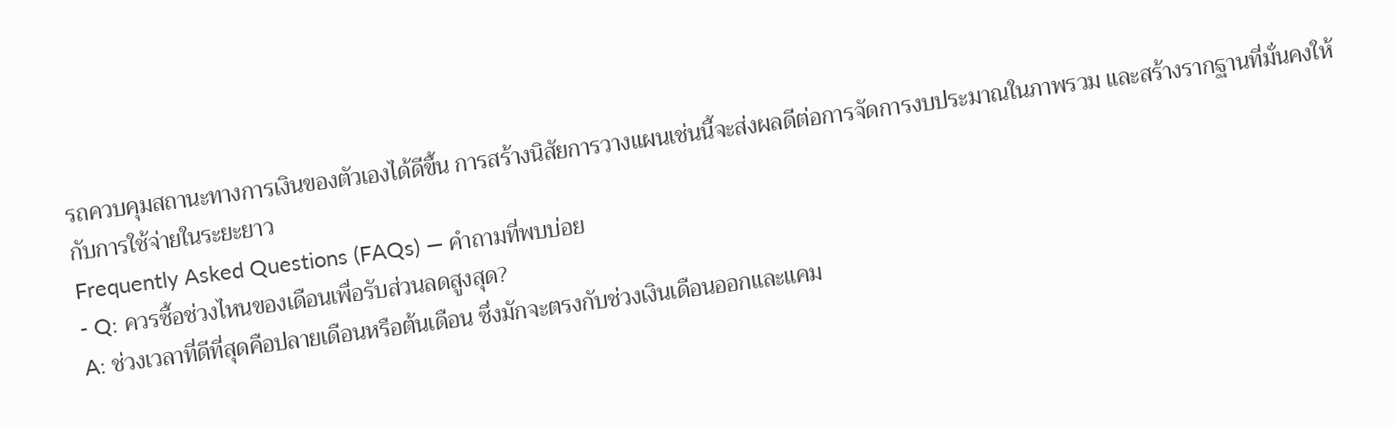รถควบคุมสถานะทางการเงินของตัวเองได้ดีขึ้น การสร้างนิสัยการวางแผนเช่นนี้จะส่งผลดีต่อการจัดการงบประมาณในภาพรวม และสร้างรากฐานที่มั่นคงให้กับการใช้จ่ายในระยะยาว
Frequently Asked Questions (FAQs) — คำถามที่พบบ่อย
- Q: ควรซื้อช่วงไหนของเดือนเพื่อรับส่วนลดสูงสุด?
A: ช่วงเวลาที่ดีที่สุดคือปลายเดือนหรือต้นเดือน ซึ่งมักจะตรงกับช่วงเงินเดือนออกและแคม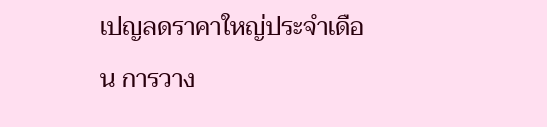เปญลดราคาใหญ่ประจำเดือน การวาง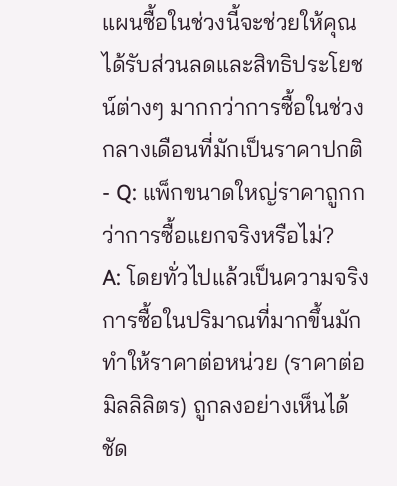แผนซื้อในช่วงนี้จะช่วยให้คุณได้รับส่วนลดและสิทธิประโยชน์ต่างๆ มากกว่าการซื้อในช่วงกลางเดือนที่มักเป็นราคาปกติ - Q: แพ็กขนาดใหญ่ราคาถูกกว่าการซื้อแยกจริงหรือไม่?
A: โดยทั่วไปแล้วเป็นความจริง การซื้อในปริมาณที่มากขึ้นมักทำให้ราคาต่อหน่วย (ราคาต่อมิลลิลิตร) ถูกลงอย่างเห็นได้ชัด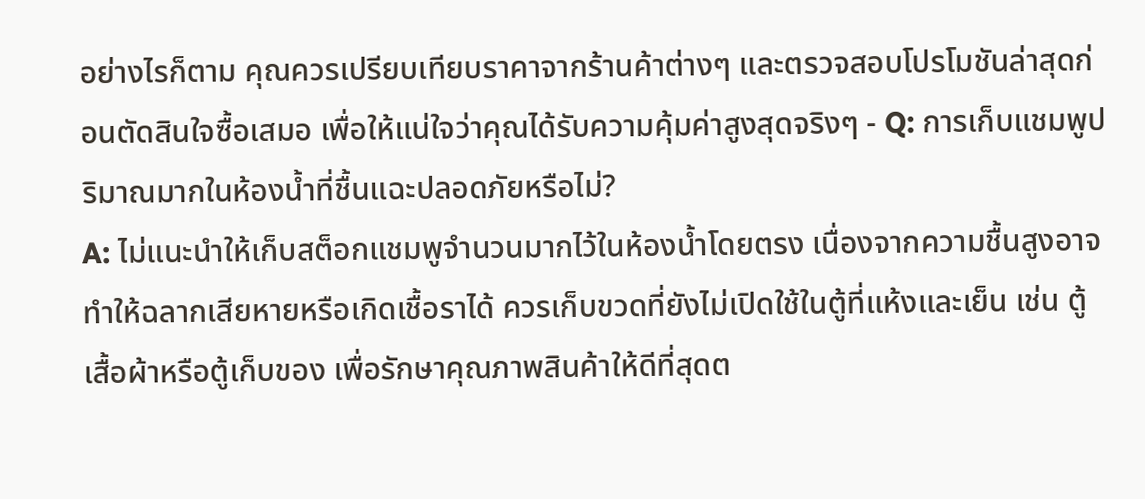อย่างไรก็ตาม คุณควรเปรียบเทียบราคาจากร้านค้าต่างๆ และตรวจสอบโปรโมชันล่าสุดก่อนตัดสินใจซื้อเสมอ เพื่อให้แน่ใจว่าคุณได้รับความคุ้มค่าสูงสุดจริงๆ - Q: การเก็บแชมพูปริมาณมากในห้องน้ำที่ชื้นแฉะปลอดภัยหรือไม่?
A: ไม่แนะนำให้เก็บสต็อกแชมพูจำนวนมากไว้ในห้องน้ำโดยตรง เนื่องจากความชื้นสูงอาจทำให้ฉลากเสียหายหรือเกิดเชื้อราได้ ควรเก็บขวดที่ยังไม่เปิดใช้ในตู้ที่แห้งและเย็น เช่น ตู้เสื้อผ้าหรือตู้เก็บของ เพื่อรักษาคุณภาพสินค้าให้ดีที่สุดต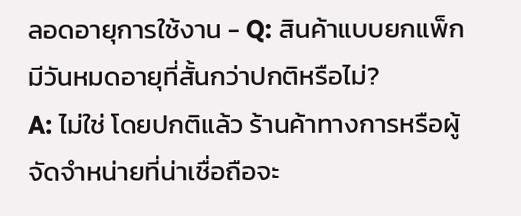ลอดอายุการใช้งาน - Q: สินค้าแบบยกแพ็กมีวันหมดอายุที่สั้นกว่าปกติหรือไม่?
A: ไม่ใช่ โดยปกติแล้ว ร้านค้าทางการหรือผู้จัดจำหน่ายที่น่าเชื่อถือจะ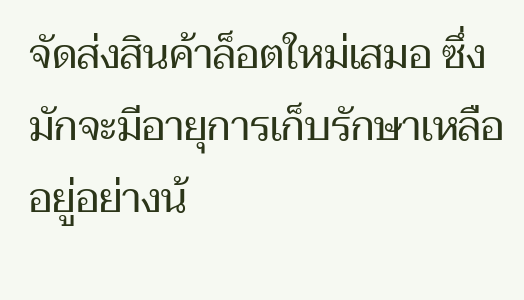จัดส่งสินค้าล็อตใหม่เสมอ ซึ่งมักจะมีอายุการเก็บรักษาเหลืออยู่อย่างน้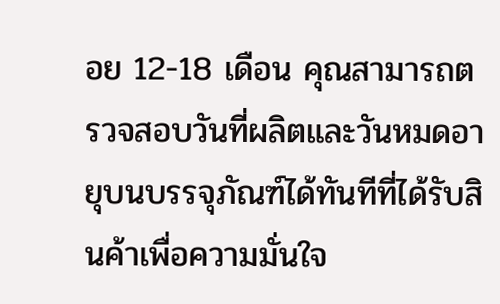อย 12-18 เดือน คุณสามารถตรวจสอบวันที่ผลิตและวันหมดอายุบนบรรจุภัณฑ์ได้ทันทีที่ได้รับสินค้าเพื่อความมั่นใจ